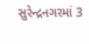સુરેન્દ્રનગરમાં 3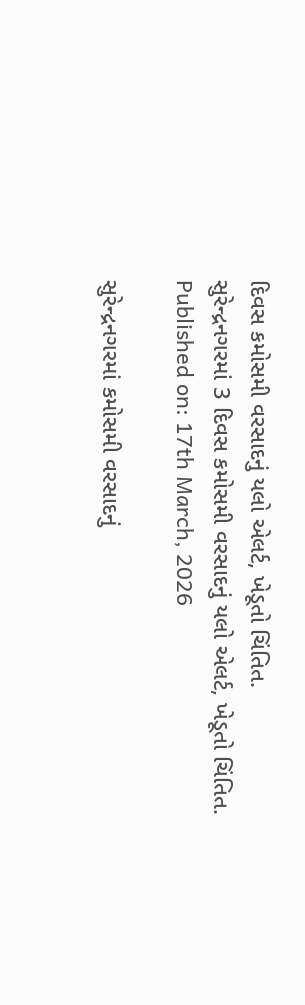દિવસ કમોસમી વરસાદનું યલો એલર્ટ, ખેડૂતો ચિંતિત.
સુરેન્દ્રનગરમાં 3 દિવસ કમોસમી વરસાદનું યલો એલર્ટ, ખેડૂતો ચિંતિત.
Published on: 17th March, 2026

સુરેન્દ્રનગરમાં કમોસમી વરસાદનું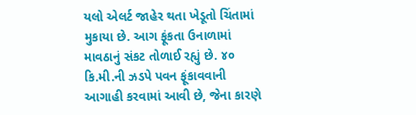યલો એલર્ટ જાહેર થતા ખેડૂતો ચિંતામાં મુકાયા છે. આગ ફૂંકતા ઉનાળામાં માવઠાનું સંકટ તોળાઈ રહ્યું છે. ૪૦ કિ.મી.ની ઝડપે પવન ફૂંકાવવાની આગાહી કરવામાં આવી છે, જેના કારણે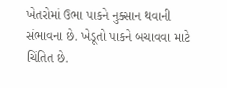ખેતરોમાં ઉભા પાકને નુક્સાન થવાની સંભાવના છે. ખેડૂતો પાકને બચાવવા માટે ચિંતિત છે.